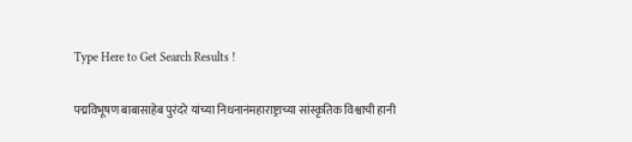Type Here to Get Search Results !

पद्मविभूषण बाबासाहेब पुरंदरे यांच्या निधनानंमहाराष्ट्राच्या सांस्कृतिक विश्वाची हानी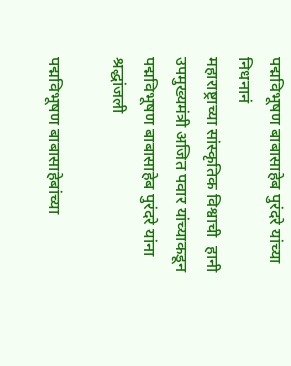पद्मविभूषण बाबासाहेब पुरंदरे यांच्या निधनानं
महाराष्ट्राच्या सांस्कृतिक विश्वाची  हानी
उपमुख्यमंत्री अजित पवार यांच्याकडून
पद्मविभूषण बाबासाहेब पुरंदरे यांना श्रद्धांजली

पद्मविभूषण बाबासाहेबांच्या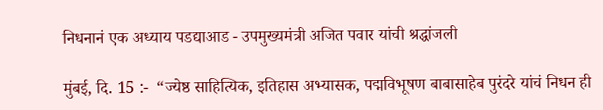निधनानं एक अध्याय पडद्याआड - उपमुख्यमंत्री अजित पवार यांची श्रद्धांजली

मुंबई, दि. 15 :-  “ज्येष्ठ साहित्यिक, इतिहास अभ्यासक, पद्मविभूषण बाबासाहेब पुरंदरे यांचं निधन ही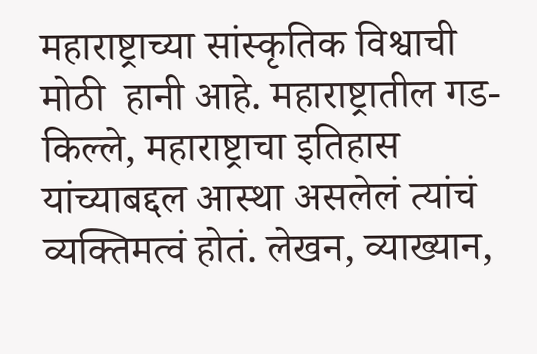महाराष्ट्राच्या सांस्कृतिक विश्वाची  मोठी  हानी आहे. महाराष्ट्रातील गड-किल्ले, महाराष्ट्राचा इतिहास यांच्याबद्दल आस्था असलेलं त्यांचं व्यक्तिमत्वं होतं. लेखन, व्याख्यान,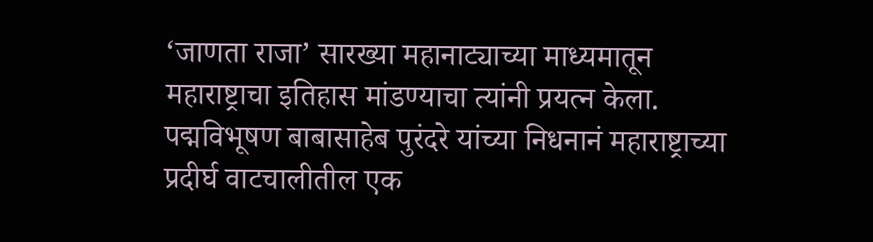‘जाणता राजा’ सारख्या महानाट्याच्या माध्यमातून महाराष्ट्राचा इतिहास मांडण्याचा त्यांनी प्रयत्न केला.  पद्मविभूषण बाबासाहेब पुरंदरे यांच्या निधनानं महाराष्ट्राच्या प्रदीर्घ वाटचालीतील एक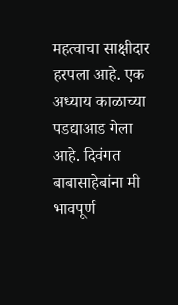महत्वाचा साक्षीदार हरपला आहे. एक अध्याय काळाच्या पडद्याआड गेला आहे. दिवंगत बाबासाहेबांना मी भावपूर्ण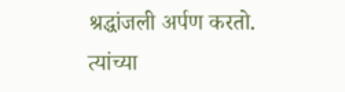श्रद्धांजली अर्पण करतो. त्यांच्या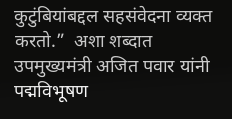कुटुंबियांबद्दल सहसंवेदना व्यक्त करतो.”  अशा शब्दात उपमुख्यमंत्री अजित पवार यांनी पद्मविभूषण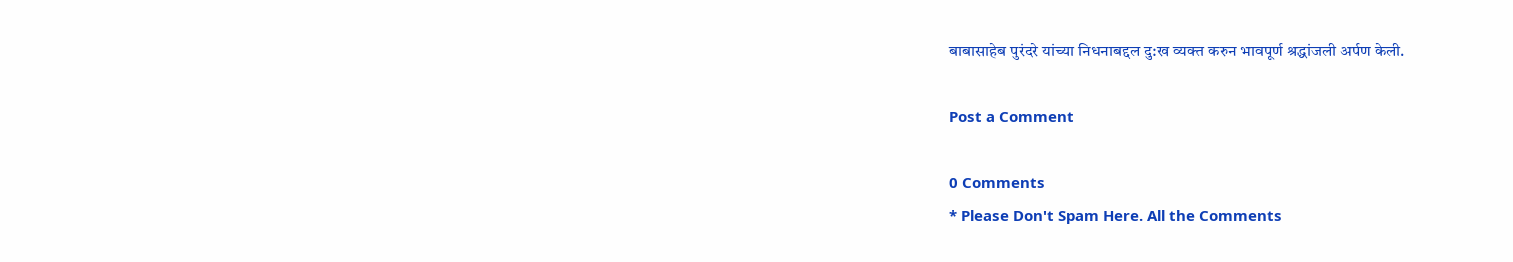बाबासाहेब पुरंदरे यांच्या निधनाबद्दल दु:ख व्यक्त करुन भावपूर्ण श्रद्धांजली अर्पण केली.

Post a Comment

0 Comments
* Please Don't Spam Here. All the Comments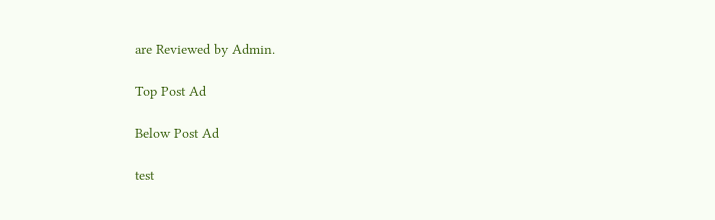are Reviewed by Admin.

Top Post Ad

Below Post Ad

test